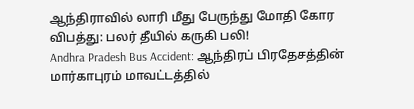ஆந்திராவில் லாரி மீது பேருந்து மோதி கோர விபத்து: பலர் தீயில் கருகி பலி!
Andhra Pradesh Bus Accident: ஆந்திரப் பிரதேசத்தின் மார்காபுரம் மாவட்டத்தில்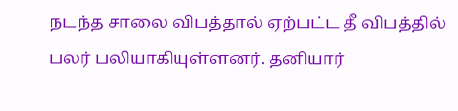நடந்த சாலை விபத்தால் ஏற்பட்ட தீ விபத்தில் பலர் பலியாகியுள்ளனர். தனியார்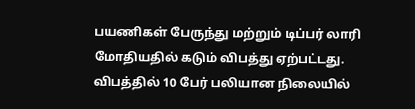பயணிகள் பேருந்து மற்றும் டிப்பர் லாரி மோதியதில் கடும் விபத்து ஏற்பட்டது. விபத்தில் 10 பேர் பலியான நிலையில்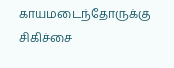காயமடைந்தோருக்கு சிகிச்சை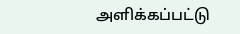அளிக்கப்பட்டு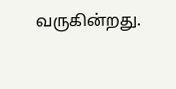வருகின்றது.